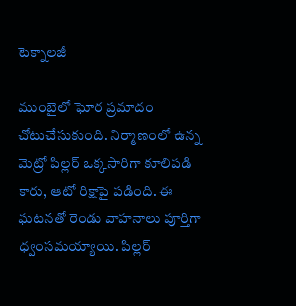టెక్నాలజీ

ముంబైలో ఘోర ప్రమాదం చోటుచేసుకుంది. నిర్మాణంలో ఉన్న మెట్రో పిల్లర్ ఒక్కసారిగా కూలిపడి కారు, ఆటో రిక్షాపై పడింది. ఈ ఘటనతో రెండు వాహనాలు పూర్తిగా ధ్వంసమయ్యాయి. పిల్లర్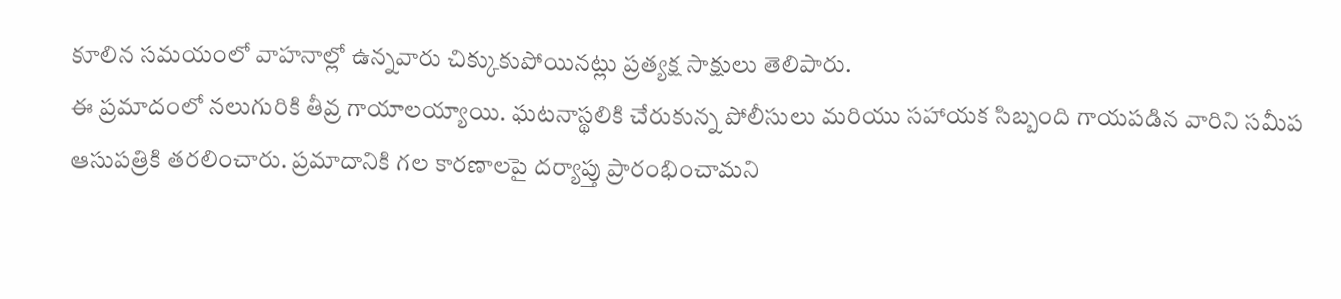కూలిన సమయంలో వాహనాల్లో ఉన్నవారు చిక్కుకుపోయినట్లు ప్రత్యక్ష సాక్షులు తెలిపారు.
ఈ ప్రమాదంలో నలుగురికి తీవ్ర గాయాలయ్యాయి. ఘటనాస్థలికి చేరుకున్న పోలీసులు మరియు సహాయక సిబ్బంది గాయపడిన వారిని సమీప ఆసుపత్రికి తరలించారు. ప్రమాదానికి గల కారణాలపై దర్యాప్తు ప్రారంభించామని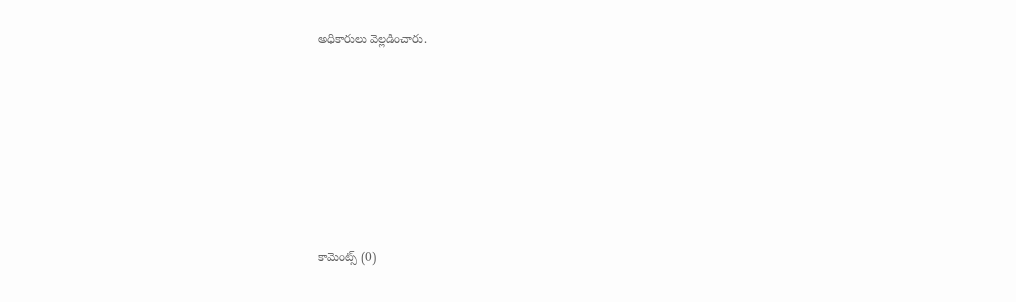అధికారులు వెల్లడించారు.











కామెంట్స్ (0)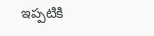ఇప్పటికి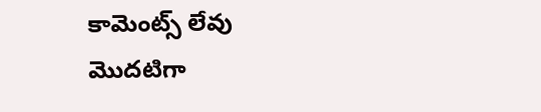కామెంట్స్ లేవు
మొదటిగా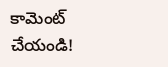కామెంట్ చేయండి!